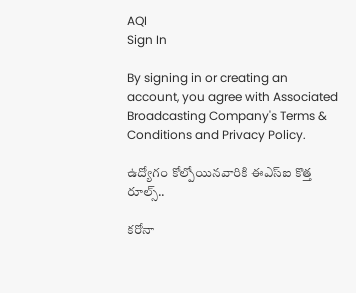AQI
Sign In

By signing in or creating an account, you agree with Associated Broadcasting Company's Terms & Conditions and Privacy Policy.

ఉద్యోగం కోల్పోయినవారికి ఈఎస్ఐ కొత్త రూల్స్..

కరోనా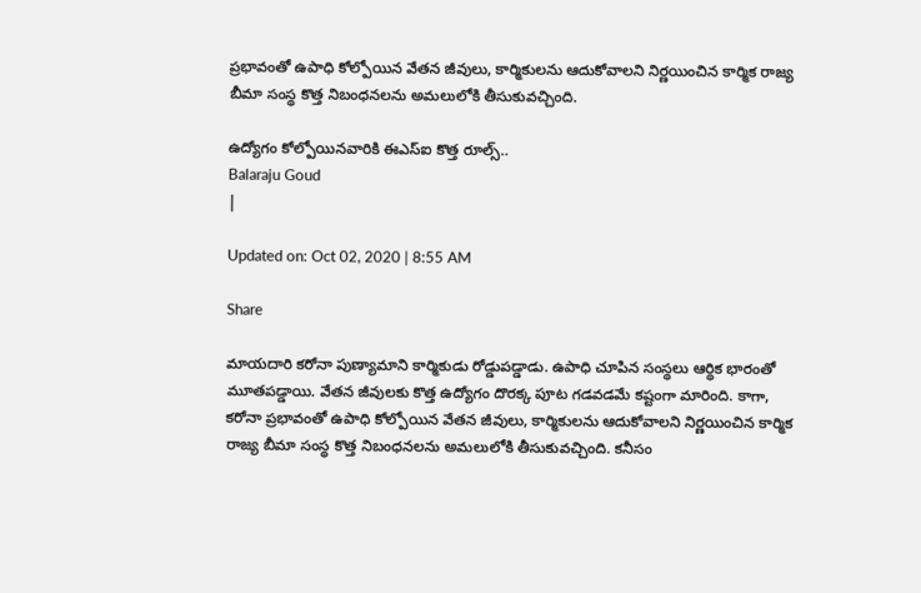ప్రభావంతో ఉపాధి కోల్పోయిన వేతన జీవులు, కార్మికులను ఆదుకోవాలని నిర్ణయించిన కార్మిక రాజ్య బీమా సంస్థ కొత్త నిబంధనలను అమలులోకి తీసుకువచ్చింది.

ఉద్యోగం కోల్పోయినవారికి ఈఎస్ఐ కొత్త రూల్స్..
Balaraju Goud
|

Updated on: Oct 02, 2020 | 8:55 AM

Share

మాయదారి కరోనా పుణ్యామాని కార్మికుడు రోడ్డుపడ్డాడు. ఉపాధి చూపిన సంస్థలు ఆర్థిక భారంతో మూతపడ్డాయి. వేతన జీవులకు కొత్త ఉద్యోగం దొరక్క పూట గడవడమే కష్టంగా మారింది. కాగా, కరోనా ప్రభావంతో ఉపాధి కోల్పోయిన వేతన జీవులు, కార్మికులను ఆదుకోవాలని నిర్ణయించిన కార్మిక రాజ్య బీమా సంస్థ కొత్త నిబంధనలను అమలులోకి తీసుకువచ్చింది. కనీసం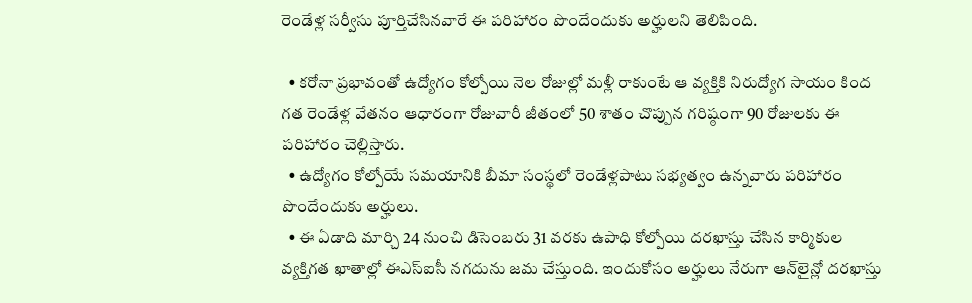రెండేళ్ల సర్వీసు పూర్తిచేసినవారే ఈ పరిహారం పొందేందుకు అర్హులని తెలిపింది.

  • కరోనా ప్రభావంతో ఉద్యోగం కోల్పోయి నెల రోజుల్లో మళ్లీ రాకుంటే ఆ వ్యక్తికి నిరుద్యోగ సాయం కింద గత రెండేళ్ల వేతనం ఆధారంగా రోజువారీ జీతంలో 50 శాతం చొప్పున గరిష్ఠంగా 90 రోజులకు ఈ పరిహారం చెల్లిస్తారు.
  • ఉద్యోగం కోల్పోయే సమయానికి బీమా సంస్థలో రెండేళ్లపాటు సభ్యత్వం ఉన్నవారు పరిహారం పొందేందుకు అర్హులు.
  • ఈ ఏడాది మార్చి 24 నుంచి డిసెంబరు 31 వరకు ఉపాధి కోల్పోయి దరఖాస్తు చేసిన కార్మికుల వ్యక్తిగత ఖాతాల్లో ఈఎస్ఐసీ నగదును జమ చేస్తుంది. ఇందుకోసం అర్హులు నేరుగా ఆన్‌లైన్లో దరఖాస్తు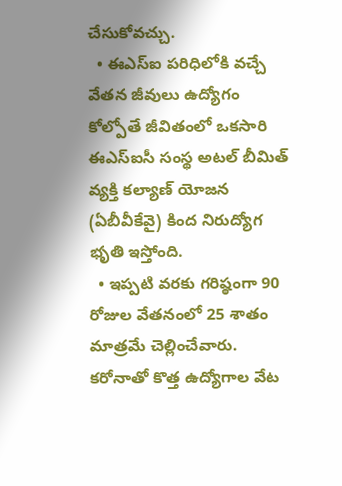చేసుకోవచ్చు.
  • ఈఎస్‌ఐ పరిధిలోకి వచ్చే వేతన జీవులు ఉద్యోగం కోల్పోతే జీవితంలో ఒకసారి ఈఎస్‌ఐసీ సంస్థ అటల్‌ బీమిత్‌ వ్యక్తి కల్యాణ్‌ యోజన (ఏబీవీకేవై) కింద నిరుద్యోగ భృతి ఇస్తోంది.
  • ఇప్పటి వరకు గరిష్ఠంగా 90 రోజుల వేతనంలో 25 శాతం మాత్రమే చెల్లించేవారు. కరోనాతో కొత్త ఉద్యోగాల వేట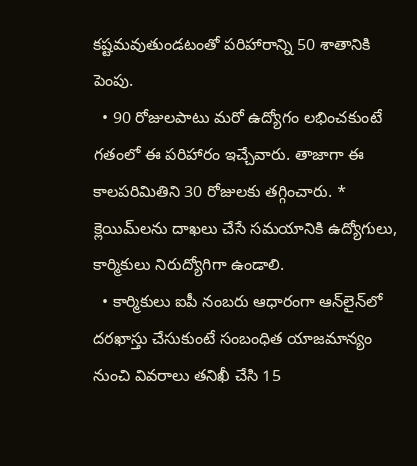కష్టమవుతుండటంతో పరిహారాన్ని 50 శాతానికి పెంపు.
  • 90 రోజులపాటు మరో ఉద్యోగం లభించకుంటే గతంలో ఈ పరిహారం ఇచ్చేవారు. తాజాగా ఈ కాలపరిమితిని 30 రోజులకు తగ్గించారు. * క్లెయిమ్‌లను దాఖలు చేసే సమయానికి ఉద్యోగులు, కార్మికులు నిరుద్యోగిగా ఉండాలి.
  • కార్మికులు ఐపీ నంబరు ఆధారంగా ఆన్‌లైన్‌లో దరఖాస్తు చేసుకుంటే సంబంధిత యాజమాన్యం నుంచి వివరాలు తనిఖీ చేసి 15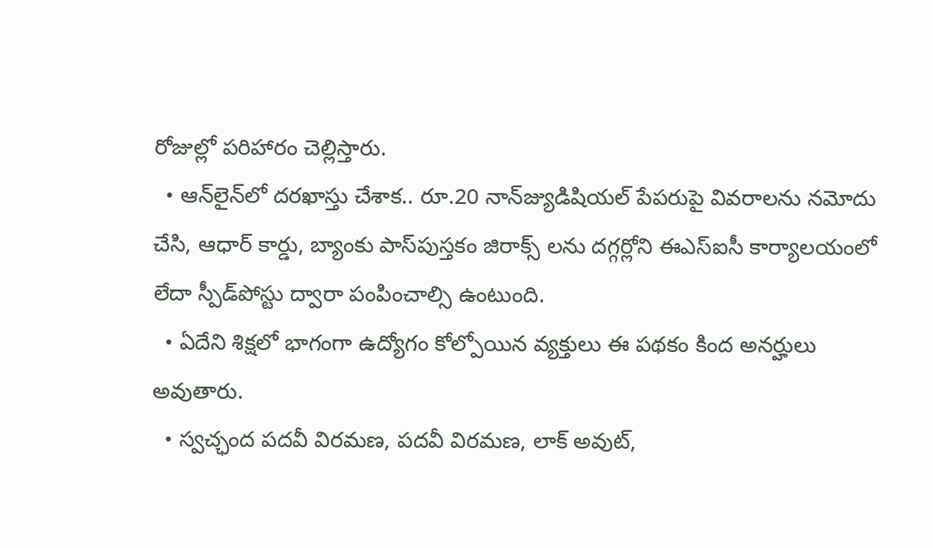రోజుల్లో పరిహారం చెల్లిస్తారు.
  • ఆన్‌లైన్‌లో దరఖాస్తు చేశాక.. రూ.20 నాన్‌జ్యుడిషియల్‌ పేపరుపై వివరాలను నమోదు చేసి, ఆధార్‌ కార్డు, బ్యాంకు పాస్‌పుస్తకం జిరాక్స్ లను దగ్గర్లోని ఈఎస్‌ఐసీ కార్యాలయంలో లేదా స్పీడ్‌పోస్టు ద్వారా పంపించాల్సి ఉంటుంది.
  • ఏదేని శిక్షలో భాగంగా ఉద్యోగం కోల్పోయిన వ్యక్తులు ఈ పథకం కింద అనర్హులు అవుతారు.
  • స్వచ్ఛంద పదవీ విరమణ, పదవీ విరమణ, లాక్‌ అవుట్‌,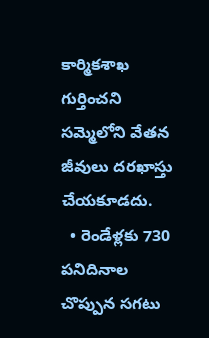కార్మికశాఖ గుర్తించని సమ్మెలోని వేతన జీవులు దరఖాస్తు చేయకూడదు.
  • రెండేళ్లకు 730 పనిదినాల చొప్పున సగటు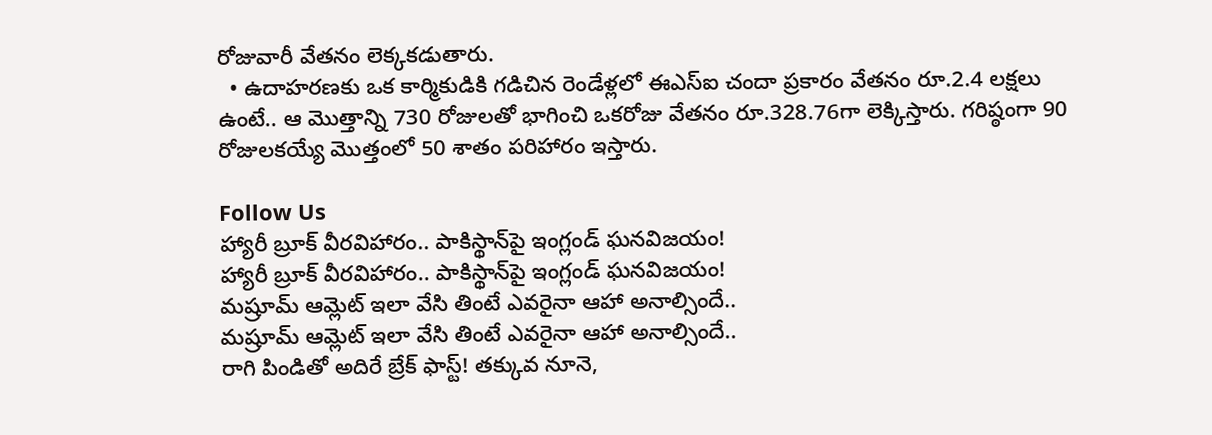రోజువారీ వేతనం లెక్కకడుతారు.
  • ఉదాహరణకు ఒక కార్మికుడికి గడిచిన రెండేళ్లలో ఈఎస్‌ఐ చందా ప్రకారం వేతనం రూ.2.4 లక్షలు ఉంటే.. ఆ మొత్తాన్ని 730 రోజులతో భాగించి ఒకరోజు వేతనం రూ.328.76గా లెక్కిస్తారు. గరిష్ఠంగా 90 రోజులకయ్యే మొత్తంలో 50 శాతం పరిహారం ఇస్తారు.

Follow Us
హ్యారీ బ్రూక్ వీరవిహారం.. పాకిస్థాన్‌పై ఇంగ్లండ్ ఘనవిజయం!
హ్యారీ బ్రూక్ వీరవిహారం.. పాకిస్థాన్‌పై ఇంగ్లండ్ ఘనవిజయం!
మష్రూమ్ ఆమ్లెట్ ఇలా వేసి తింటే ఎవరైనా ఆహా అనాల్సిందే..
మష్రూమ్ ఆమ్లెట్ ఇలా వేసి తింటే ఎవరైనా ఆహా అనాల్సిందే..
రాగి పిండితో అదిరే బ్రేక్ ఫాస్ట్! తక్కువ నూనె,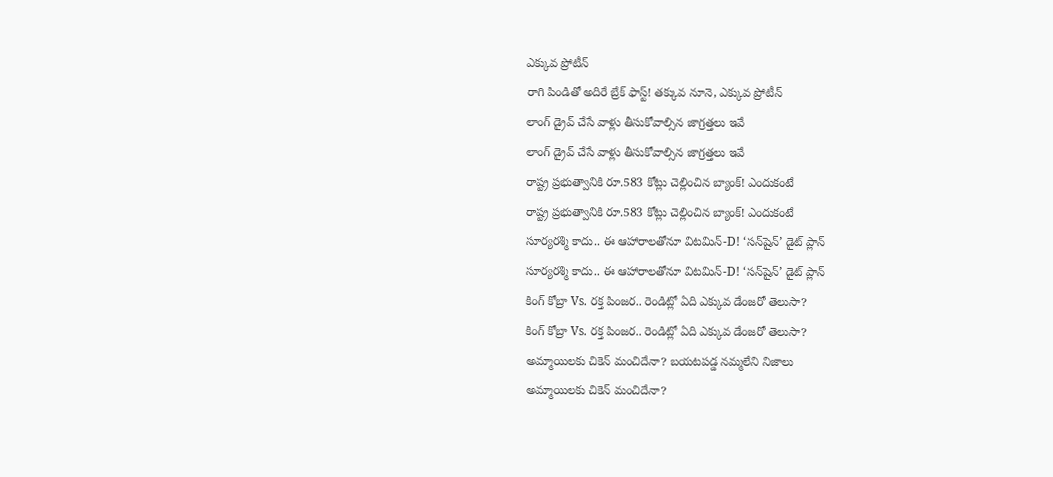ఎక్కువ ప్రోటీన్
రాగి పిండితో అదిరే బ్రేక్ ఫాస్ట్! తక్కువ నూనె, ఎక్కువ ప్రోటీన్
లాంగ్ డ్రైవ్ చేసే వాళ్లు తీసుకోవాల్సిన జాగ్రత్తలు ఇవే
లాంగ్ డ్రైవ్ చేసే వాళ్లు తీసుకోవాల్సిన జాగ్రత్తలు ఇవే
రాష్ట్ర ప్రభుత్వానికి రూ.583 కోట్లు చెల్లించిన బ్యాంక్‌! ఎందుకంటే
రాష్ట్ర ప్రభుత్వానికి రూ.583 కోట్లు చెల్లించిన బ్యాంక్‌! ఎందుకంటే
సూర్యరశ్మి కాదు.. ఈ ఆహారాలతోనూ విటమిన్-D! ‘సన్‌షైన్’ డైట్ ప్లాన్
సూర్యరశ్మి కాదు.. ఈ ఆహారాలతోనూ విటమిన్-D! ‘సన్‌షైన్’ డైట్ ప్లాన్
కింగ్ కోబ్రా Vs. రక్త పింజర.. రెండిట్లో ఏది ఎక్కువ డేంజరో తెలుసా?
కింగ్ కోబ్రా Vs. రక్త పింజర.. రెండిట్లో ఏది ఎక్కువ డేంజరో తెలుసా?
అమ్మాయిలకు చికెన్ మంచిదేనా? బయటపడ్డ నమ్మలేని నిజాలు
అమ్మాయిలకు చికెన్ మంచిదేనా?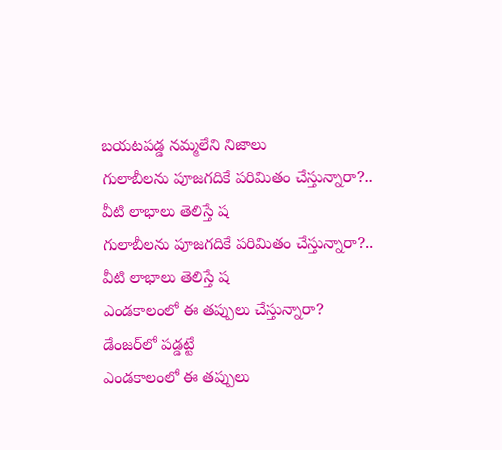బయటపడ్డ నమ్మలేని నిజాలు
గులాబీలను పూజగదికే పరిమితం చేస్తున్నారా?.. వీటి లాభాలు తెలిస్తే ష
గులాబీలను పూజగదికే పరిమితం చేస్తున్నారా?.. వీటి లాభాలు తెలిస్తే ష
ఎండకాలంలో ఈ తప్పులు చేస్తున్నారా? డేంజర్‌‌లో పడ్డట్టే
ఎండకాలంలో ఈ తప్పులు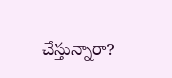చేస్తున్నారా?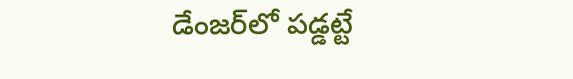డేంజర్‌‌లో పడ్డట్టే